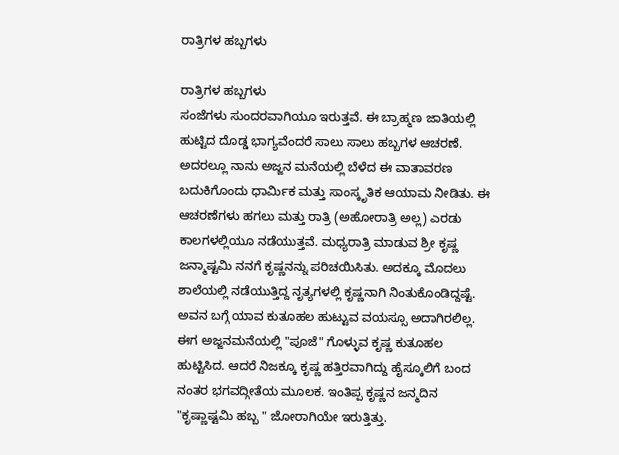ರಾತ್ರಿಗಳ ಹಬ್ಬಗಳು

ರಾತ್ರಿಗಳ ಹಬ್ಬಗಳು
ಸಂಜೆಗಳು ಸುಂದರವಾಗಿಯೂ ಇರುತ್ತವೆ. ಈ ಬ್ರಾಹ್ಮಣ ಜಾತಿಯಲ್ಲಿ ಹುಟ್ಟಿದ ದೊಡ್ಡ ಭಾಗ್ಯವೆಂದರೆ ಸಾಲು ಸಾಲು ಹಬ್ಬಗಳ ಆಚರಣೆ. ಅದರಲ್ಲೂ ನಾನು ಅಜ್ಜನ ಮನೆಯಲ್ಲಿ ಬೆಳೆದ ಈ ವಾತಾವರಣ ಬದುಕಿಗೊಂದು ಧಾರ್ಮಿಕ ಮತ್ತು ಸಾಂಸ್ಕೃತಿಕ ಆಯಾಮ ನೀಡಿತು. ಈ ಆಚರಣೆಗಳು ಹಗಲು ಮತ್ತು ರಾತ್ರಿ (ಅಹೋರಾತ್ರಿ ಅಲ್ಲ) ಎರಡು ಕಾಲಗಳಲ್ಲಿಯೂ ನಡೆಯುತ್ತವೆ. ಮಧ್ಯರಾತ್ರಿ ಮಾಡುವ ಶ್ರೀ ಕೃಷ್ಣ ಜನ್ಮಾಷ್ಟಮಿ ನನಗೆ ಕೃಷ್ಣನನ್ನು ಪರಿಚಯಿಸಿತು. ಅದಕ್ಕೂ ಮೊದಲು ಶಾಲೆಯಲ್ಲಿ ನಡೆಯುತ್ತಿದ್ದ ನೃತ್ಯಗಳಲ್ಲಿ ಕೃಷ್ಣನಾಗಿ ನಿಂತುಕೊಂಡಿದ್ದಷ್ಟೆ. ಅವನ ಬಗ್ಗೆ ಯಾವ ಕುತೂಹಲ ಹುಟ್ಟುವ ವಯಸ್ಸೂ ಅದಾಗಿರಲಿಲ್ಲ. ಈಗ ಅಜ್ಜನಮನೆಯಲ್ಲಿ "ಪೂಜೆ" ಗೊಳ್ಳುವ ಕೃಷ್ಣ ಕುತೂಹಲ ಹುಟ್ಟಿಸಿದ. ಆದರೆ ನಿಜಕ್ಕೂ ಕೃಷ್ಣ ಹತ್ತಿರವಾಗಿದ್ದು ಹೈಸ್ಕೂಲಿಗೆ ಬಂದ ನಂತರ ಭಗವದ್ಗೀತೆಯ ಮೂಲಕ. ಇಂತಿಪ್ಪ ಕೃಷ್ಣನ ಜನ್ಮದಿನ "ಕೃಷ್ಣಾಷ್ಟಮಿ ಹಬ್ಬ " ಜೋರಾಗಿಯೇ ಇರುತ್ತಿತ್ತು.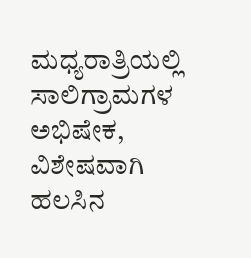ಮಧ್ಯರಾತ್ರಿಯಲ್ಲಿ ಸಾಲಿಗ್ರಾಮಗಳ ಅಭಿಷೇಕ, ವಿಶೇಷವಾಗಿ ಹಲಸಿನ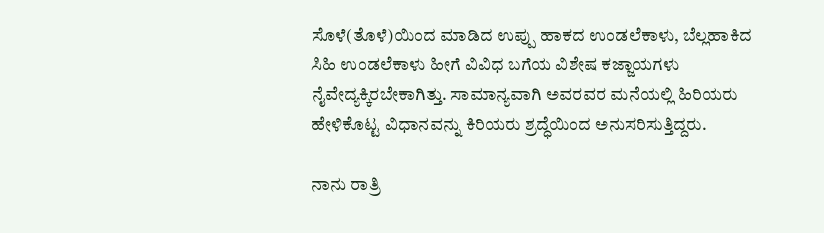ಸೊಳೆ(ತೊಳೆ)ಯಿಂದ ಮಾಡಿದ ಉಪ್ಪು ಹಾಕದ ಉಂಡಲೆಕಾಳು, ಬೆಲ್ಲಹಾಕಿದ ಸಿಹಿ ಉಂಡಲೆಕಾಳು ಹೀಗೆ ವಿವಿಧ ಬಗೆಯ ವಿಶೇಷ ಕಜ್ಜಾಯಗಳು ನೈವೇದ್ಯಕ್ಕಿರಬೇಕಾಗಿತ್ತು. ಸಾಮಾನ್ಯವಾಗಿ ಅವರವರ ಮನೆಯಲ್ಲಿ ಹಿರಿಯರು ಹೇಳಿಕೊಟ್ಟ ವಿಧಾನವನ್ನು ಕಿರಿಯರು ಶ್ರದ್ಧೆಯಿಂದ ಅನುಸರಿಸುತ್ತಿದ್ದರು.

ನಾನು ರಾತ್ರಿ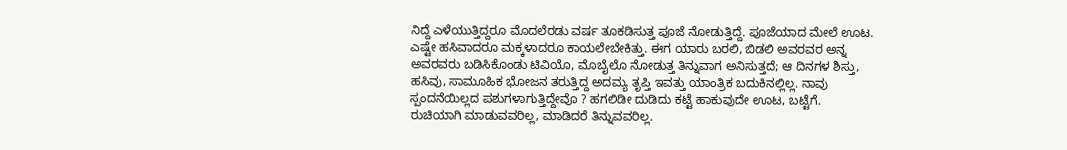ನಿದ್ದೆ ಎಳೆಯುತ್ತಿದ್ದರೂ ಮೊದಲೆರಡು ವರ್ಷ ತೂಕಡಿಸುತ್ತ ಪೂಜೆ ನೋಡುತ್ತಿದ್ದೆ. ಪೂಜೆಯಾದ ಮೇಲೆ ಊಟ. ಎಷ್ಟೇ ಹಸಿವಾದರೂ ಮಕ್ಕಳಾದರೂ ಕಾಯಲೇಬೇಕಿತ್ತು. ಈಗ ಯಾರು ಬರಲಿ, ಬಿಡಲಿ ಅವರವರ ಅನ್ನ ಅವರವರು ಬಡಿಸಿಕೊಂಡು ಟಿವಿಯೊ, ಮೊಬೈಲೊ ನೋಡುತ್ತ ತಿನ್ನುವಾಗ ಅನಿಸುತ್ತದೆ; ಆ ದಿನಗಳ ಶಿಸ್ತು, ಹಸಿವು, ಸಾಮೂಹಿಕ ಭೋಜನ ತರುತ್ತಿದ್ದ ಅದಮ್ಯ ತೃಪ್ತಿ ಇವತ್ತು ಯಾಂತ್ರಿಕ ಬದುಕಿನಲ್ಲಿಲ್ಲ. ನಾವು ಸ್ಪಂದನೆಯಿಲ್ಲದ ಪಶುಗಳಾಗುತ್ತಿದ್ದೇವೊ ? ಹಗಲಿಡೀ ದುಡಿದು ಕಟ್ಟೆ ಹಾಕುವುದೇ ಊಟ, ಬಟ್ಟೆಗೆ. ರುಚಿಯಾಗಿ ಮಾಡುವವರಿಲ್ಲ, ಮಾಡಿದರೆ ತಿನ್ನುವವರಿಲ್ಲ.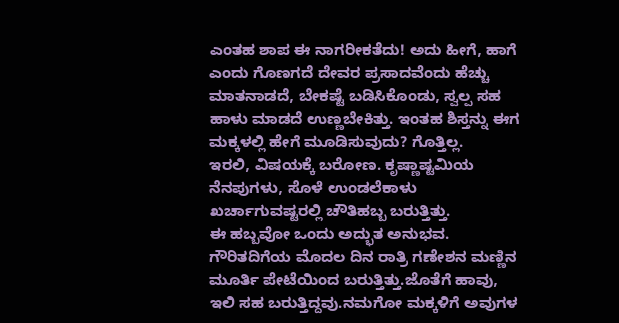ಎಂತಹ ಶಾಪ ಈ ನಾಗರೀಕತೆದು! ಅದು ಹೀಗೆ, ಹಾಗೆ ಎಂದು ಗೊಣಗದೆ ದೇವರ ಪ್ರಸಾದವೆಂದು ಹೆಚ್ಚು ಮಾತನಾಡದೆ, ಬೇಕಷ್ಟೆ ಬಡಿಸಿಕೊಂಡು, ಸ್ವಲ್ಪ ಸಹ ಹಾಳು ಮಾಡದೆ ಉಣ್ಣಬೇಕಿತ್ತು. ಇಂತಹ ಶಿಸ್ತನ್ನು ಈಗ ಮಕ್ಕಳಲ್ಲಿ ಹೇಗೆ ಮೂಡಿಸುವುದು? ಗೊತ್ತಿಲ್ಲ.
ಇರಲಿ, ವಿಷಯಕ್ಕೆ ಬರೋಣ. ಕೃಷ್ಣಾಷ್ಟಮಿಯ ನೆನಪುಗಳು, ಸೊಳೆ ಉಂಡಲೆಕಾಳು ಖರ್ಚಾಗುವಷ್ಟರಲ್ಲಿ ಚೌತಿಹಬ್ಬ ಬರುತ್ತಿತ್ತು.
ಈ ಹಬ್ಬವೋ ಒಂದು ಅದ್ಭುತ ಅನುಭವ. ಗೌರಿತದಿಗೆಯ ಮೊದಲ ದಿನ ರಾತ್ರಿ ಗಣೇಶನ ಮಣ್ಣಿನ ಮೂರ್ತಿ ಪೇಟೆಯಿಂದ ಬರುತ್ತಿತ್ತು.ಜೊತೆಗೆ ಹಾವು, ಇಲಿ ಸಹ ಬರುತ್ತಿದ್ದವು.ನಮಗೋ ಮಕ್ಕಳಿಗೆ ಅವುಗಳ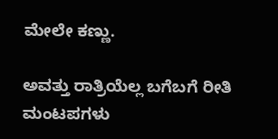ಮೇಲೇ ಕಣ್ಣು.

ಅವತ್ತು ರಾತ್ರಿಯೆಲ್ಲ ಬಗೆಬಗೆ ರೀತಿ ಮಂಟಪಗಳು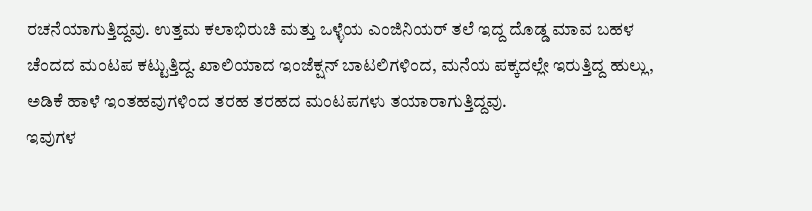ರಚನೆಯಾಗುತ್ತಿದ್ದವು. ಉತ್ತಮ ಕಲಾಭಿರುಚಿ ಮತ್ತು ಒಳ್ಳೆಯ ಎಂಜಿನಿಯರ್ ತಲೆ ಇದ್ದ ದೊಡ್ಡ ಮಾವ ಬಹಳ ಚೆಂದದ ಮಂಟಪ ಕಟ್ಟುತ್ತಿದ್ದ. ಖಾಲಿಯಾದ ಇಂಜೆಕ್ಷನ್ ಬಾಟಲಿಗಳಿಂದ, ಮನೆಯ ಪಕ್ಕದಲ್ಲೇ ಇರುತ್ತಿದ್ದ ಹುಲ್ಲು, ಅಡಿಕೆ ಹಾಳೆ ಇಂತಹವುಗಳಿಂದ ತರಹ ತರಹದ ಮಂಟಪಗಳು ತಯಾರಾಗುತ್ತಿದ್ದವು.
ಇವುಗಳ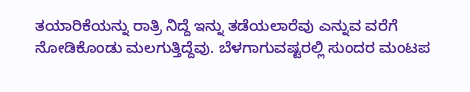ತಯಾರಿಕೆಯನ್ನು ರಾತ್ರಿ ನಿದ್ದೆ ಇನ್ನು ತಡೆಯಲಾರೆವು ಎನ್ನುವ ವರೆಗೆ ನೋಡಿಕೊಂಡು ಮಲಗುತ್ತಿದ್ದೆವು. ಬೆಳಗಾಗುವಷ್ಟರಲ್ಲಿ ಸುಂದರ ಮಂಟಪ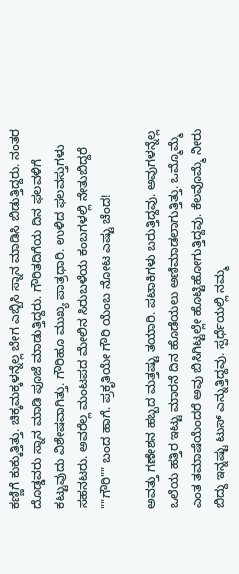ಕಣ್ಣಿಗೆ ಕುಕ್ಕುತ್ತಿತ್ತು. ಚಿಕ್ಕಮಕ್ಕಳನ್ನೆಲ್ಲ ಬೇಗ ಎಬ್ಬಿಸಿ ಸ್ನಾನ ಮಾಡಿಸಿ ಬಿಡುತ್ತಿದ್ದರು. ನಂತರ ದೊಡ್ಡವರು ಸ್ನಾನ ಮಾಡಿ ಪೂಜೆ ಮಾಡುತ್ತಿದ್ದರು. ಗೌರಿತದಿಗೆಯ ದಿನ ಫಲವಳಿಗೆ ಕಟ್ಟುವುದು ವಿಶೇಷವಾಗಿತ್ತು. ಗೌರಿಹೂ ಮುಖ್ಯ ಪಾತ್ರಧಾರಿ. ಉಳಿದ ಫಲವಸ್ತುಗಳು ಸಹನಟರು. ಅವರೆಲ್ಲ ಮಂಟಪದ ಮೇಲಿನ ಸಿರುಬಳೆಯ ಕಂಬಗಳಲ್ಲಿ ನೇತುಬಿದ್ದರೆ ""ಗೌರಿ"" ಬಂದ ಹಾಗೆ. ಪ್ರಕೃತಿಯೇ ಗೌರಿ ಯೆಂಬ ನೋಟ ಎಷ್ಟು ಚೆಂದ!

ಅವತ್ತು ಗಣೇಶನ ಹಬ್ಬದ ಮತ್ತಷ್ಟು ತಯಾರಿ. ಪಟಾಕಿಗಳು ಬರುತ್ತಿದ್ದವು. ಅವುಗಳನ್ನೆಲ್ಲ ಒಲೆಯ ಹತ್ತಿರ ಇಟ್ಟು ಮಾರನೆ ದಿನ ಹೊಡೆಯಲು ಅಣಿಮಾಡಲಾಗುತ್ತಿತ್ತು. ಒಮ್ಮೊಮ್ಮೆ ಎಂತ ತಮಾಷೆಯೆಂದರೆ ಅವು ಬಿಸಿಗಿಟ್ಟಲ್ಲೇ ಹೊಟ್ಟಿಹೋಗುತ್ತಿದ್ದವು. ಕೆಲವೊಮ್ಮೆ ನೀರು ಬಿದ್ದು ಇನ್ನಷ್ಟು ಟುಸ್ ಎನ್ನುತ್ತಿದ್ದವು. ಸ್ಪರ್ಧೆಯಲ್ಲಿ ನಮ್ಮ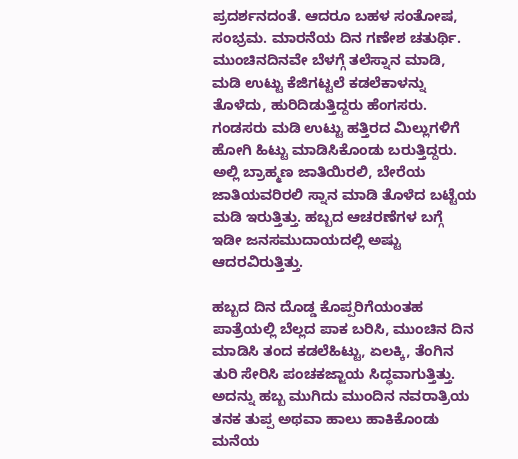ಪ್ರದರ್ಶನದಂತೆ. ಆದರೂ ಬಹಳ ಸಂತೋಷ, ಸಂಭ್ರಮ. ಮಾರನೆಯ ದಿನ ಗಣೇಶ ಚತುರ್ಥಿ. ಮುಂಚಿನದಿನವೇ ಬೆಳಗ್ಗೆ ತಲೆಸ್ನಾನ ಮಾಡಿ, ಮಡಿ ಉಟ್ಟು ಕೆಜಿಗಟ್ಟಲೆ ಕಡಲೆಕಾಳನ್ನು ತೊಳೆದು, ಹುರಿದಿಡುತ್ತಿದ್ದರು ಹೆಂಗಸರು. ಗಂಡಸರು ಮಡಿ ಉಟ್ಟು ಹತ್ತಿರದ ಮಿಲ್ಲುಗಳಿಗೆ ಹೋಗಿ ಹಿಟ್ಟು ಮಾಡಿಸಿಕೊಂಡು ಬರುತ್ತಿದ್ದರು. ಅಲ್ಲಿ ಬ್ರಾಹ್ಮಣ ಜಾತಿಯಿರಲಿ, ಬೇರೆಯ ಜಾತಿಯವರಿರಲಿ ಸ್ನಾನ ಮಾಡಿ ತೊಳೆದ ಬಟ್ಟೆಯ ಮಡಿ ಇರುತ್ತಿತ್ತು. ಹಬ್ಬದ ಆಚರಣೆಗಳ ಬಗ್ಗೆ ಇಡೀ ಜನಸಮುದಾಯದಲ್ಲಿ ಅಷ್ಟು ಆದರವಿರುತ್ತಿತ್ತು.

ಹಬ್ಬದ ದಿನ ದೊಡ್ಡ ಕೊಪ್ಪರಿಗೆಯಂತಹ ಪಾತ್ರೆಯಲ್ಲಿ ಬೆಲ್ಲದ ಪಾಕ ಬರಿಸಿ, ಮುಂಚಿನ ದಿನ ಮಾಡಿಸಿ ತಂದ ಕಡಲೆಹಿಟ್ಟು, ಏಲಕ್ಕಿ, ತೆಂಗಿನ ತುರಿ ಸೇರಿಸಿ ಪಂಚಕಜ್ಜಾಯ ಸಿದ್ಧವಾಗುತ್ತಿತ್ತು. ಅದನ್ನು ಹಬ್ಬ ಮುಗಿದು ಮುಂದಿನ ನವರಾತ್ರಿಯ ತನಕ ತುಪ್ಪ ಅಥವಾ ಹಾಲು ಹಾಕಿಕೊಂಡು ಮನೆಯ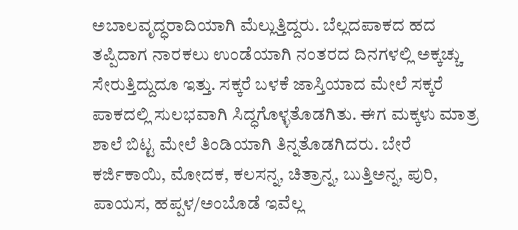ಅಬಾಲವೃದ್ಧರಾದಿಯಾಗಿ ಮೆಲ್ಲುತ್ತಿದ್ದರು. ಬೆಲ್ಲದಪಾಕದ ಹದ ತಪ್ಪಿದಾಗ ನಾರಕಲು ಉಂಡೆಯಾಗಿ ನಂತರದ ದಿನಗಳಲ್ಲಿ ಅಕ್ಕಚ್ಚು ಸೇರುತ್ತಿದ್ದುದೂ ಇತ್ತು. ಸಕ್ಕರೆ ಬಳಕೆ ಜಾಸ್ತಿಯಾದ ಮೇಲೆ ಸಕ್ಕರೆ ಪಾಕದಲ್ಲಿ ಸುಲಭವಾಗಿ ಸಿದ್ಧಗೊಳ್ಳತೊಡಗಿತು. ಈಗ ಮಕ್ಕಳು ಮಾತ್ರ ಶಾಲೆ ಬಿಟ್ಟ ಮೇಲೆ ತಿಂಡಿಯಾಗಿ ತಿನ್ನತೊಡಗಿದರು. ಬೇರೆ ಕರ್ಜಿಕಾಯಿ, ಮೋದಕ, ಕಲಸನ್ನ, ಚಿತ್ರಾನ್ನ, ಬುತ್ತಿಅನ್ನ, ಪುರಿ, ಪಾಯಸ, ಹಪ್ಪಳ/ಅಂಬೊಡೆ ಇವೆಲ್ಲ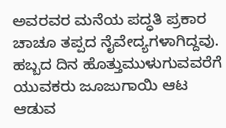ಅವರವರ ಮನೆಯ ಪದ್ಧತಿ ಪ್ರಕಾರ ಚಾಚೂ ತಪ್ಪದ ನೈವೇದ್ಯಗಳಾಗಿದ್ದವು. ಹಬ್ಬದ ದಿನ ಹೊತ್ತುಮುಳುಗುವವರೆಗೆ ಯುವಕರು ಜೂಜುಗಾಯಿ ಆಟ ಆಡುವ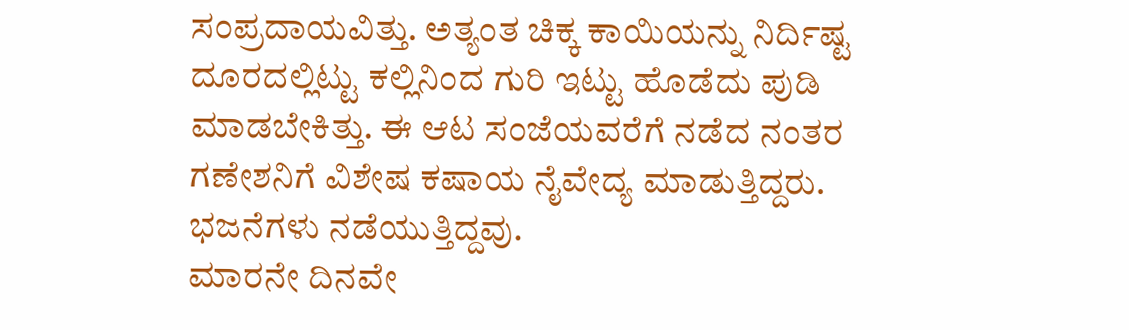ಸಂಪ್ರದಾಯವಿತ್ತು. ಅತ್ಯಂತ ಚಿಕ್ಕ ಕಾಯಿಯನ್ನು ನಿರ್ದಿಷ್ಟ ದೂರದಲ್ಲಿಟ್ಟು ಕಲ್ಲಿನಿಂದ ಗುರಿ ಇಟ್ಟು ಹೊಡೆದು ಪುಡಿ ಮಾಡಬೇಕಿತ್ತು. ಈ ಆಟ ಸಂಜೆಯವರೆಗೆ ನಡೆದ ನಂತರ ಗಣೇಶನಿಗೆ ವಿಶೇಷ ಕಷಾಯ ನೈವೇದ್ಯ ಮಾಡುತ್ತಿದ್ದರು. ಭಜನೆಗಳು ನಡೆಯುತ್ತಿದ್ದವು.
ಮಾರನೇ ದಿನವೇ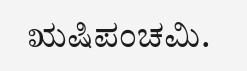ಋಷಿಪಂಚಮಿ.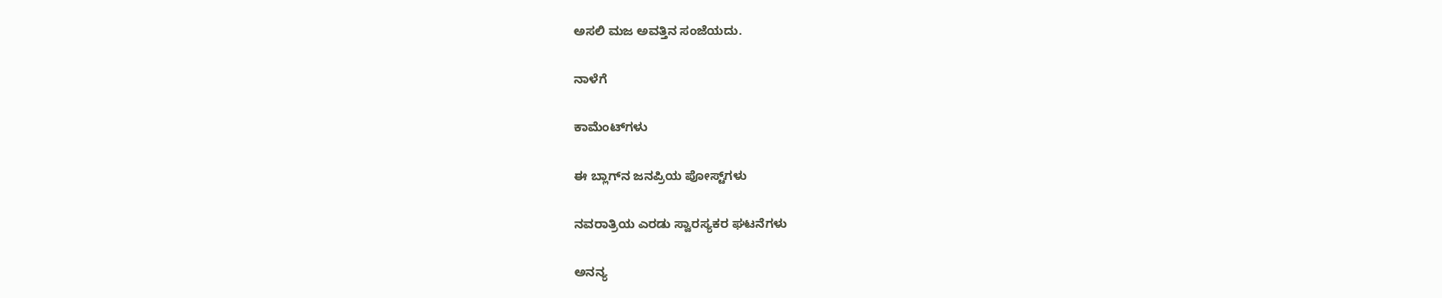ಅಸಲಿ ಮಜ ಅವತ್ತಿನ ಸಂಜೆಯದು.

ನಾಳೆಗೆ

ಕಾಮೆಂಟ್‌ಗಳು

ಈ ಬ್ಲಾಗ್‌ನ ಜನಪ್ರಿಯ ಪೋಸ್ಟ್‌ಗಳು

ನವರಾತ್ರಿಯ ಎರಡು ಸ್ವಾರಸ್ಯಕರ ಘಟನೆಗಳು

ಅನನ್ಯ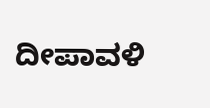ದೀಪಾವಳಿ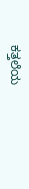ಕತ್ತಲೆಯ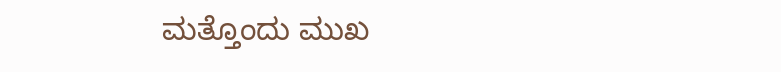ಮತ್ತೊಂದು ಮುಖ